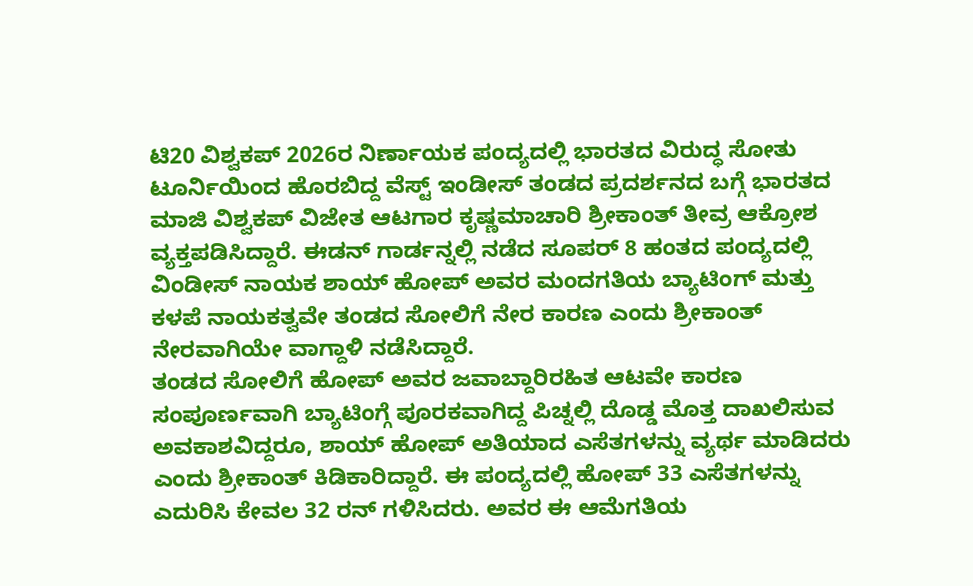ಟಿ20 ವಿಶ್ವಕಪ್ 2026ರ ನಿರ್ಣಾಯಕ ಪಂದ್ಯದಲ್ಲಿ ಭಾರತದ ವಿರುದ್ಧ ಸೋತು ಟೂರ್ನಿಯಿಂದ ಹೊರಬಿದ್ದ ವೆಸ್ಟ್ ಇಂಡೀಸ್ ತಂಡದ ಪ್ರದರ್ಶನದ ಬಗ್ಗೆ ಭಾರತದ ಮಾಜಿ ವಿಶ್ವಕಪ್ ವಿಜೇತ ಆಟಗಾರ ಕೃಷ್ಣಮಾಚಾರಿ ಶ್ರೀಕಾಂತ್ ತೀವ್ರ ಆಕ್ರೋಶ ವ್ಯಕ್ತಪಡಿಸಿದ್ದಾರೆ. ಈಡನ್ ಗಾರ್ಡನ್ನಲ್ಲಿ ನಡೆದ ಸೂಪರ್ 8 ಹಂತದ ಪಂದ್ಯದಲ್ಲಿ ವಿಂಡೀಸ್ ನಾಯಕ ಶಾಯ್ ಹೋಪ್ ಅವರ ಮಂದಗತಿಯ ಬ್ಯಾಟಿಂಗ್ ಮತ್ತು ಕಳಪೆ ನಾಯಕತ್ವವೇ ತಂಡದ ಸೋಲಿಗೆ ನೇರ ಕಾರಣ ಎಂದು ಶ್ರೀಕಾಂತ್ ನೇರವಾಗಿಯೇ ವಾಗ್ದಾಳಿ ನಡೆಸಿದ್ದಾರೆ.
ತಂಡದ ಸೋಲಿಗೆ ಹೋಪ್ ಅವರ ಜವಾಬ್ದಾರಿರಹಿತ ಆಟವೇ ಕಾರಣ
ಸಂಪೂರ್ಣವಾಗಿ ಬ್ಯಾಟಿಂಗ್ಗೆ ಪೂರಕವಾಗಿದ್ದ ಪಿಚ್ನಲ್ಲಿ ದೊಡ್ಡ ಮೊತ್ತ ದಾಖಲಿಸುವ ಅವಕಾಶವಿದ್ದರೂ, ಶಾಯ್ ಹೋಪ್ ಅತಿಯಾದ ಎಸೆತಗಳನ್ನು ವ್ಯರ್ಥ ಮಾಡಿದರು ಎಂದು ಶ್ರೀಕಾಂತ್ ಕಿಡಿಕಾರಿದ್ದಾರೆ. ಈ ಪಂದ್ಯದಲ್ಲಿ ಹೋಪ್ 33 ಎಸೆತಗಳನ್ನು ಎದುರಿಸಿ ಕೇವಲ 32 ರನ್ ಗಳಿಸಿದರು. ಅವರ ಈ ಆಮೆಗತಿಯ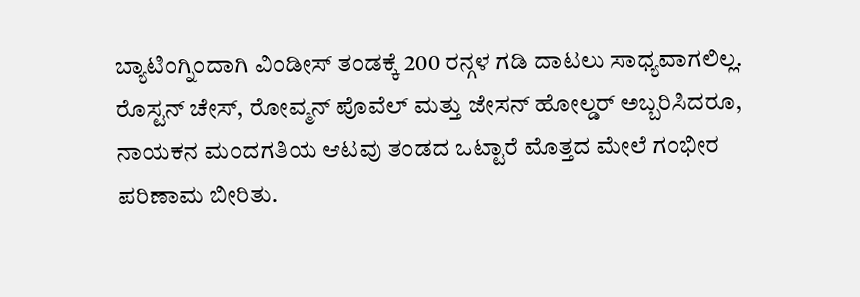ಬ್ಯಾಟಿಂಗ್ನಿಂದಾಗಿ ವಿಂಡೀಸ್ ತಂಡಕ್ಕೆ 200 ರನ್ಗಳ ಗಡಿ ದಾಟಲು ಸಾಧ್ಯವಾಗಲಿಲ್ಲ. ರೊಸ್ಟನ್ ಚೇಸ್, ರೋವ್ಮನ್ ಪೊವೆಲ್ ಮತ್ತು ಜೇಸನ್ ಹೋಲ್ಡರ್ ಅಬ್ಬರಿಸಿದರೂ, ನಾಯಕನ ಮಂದಗತಿಯ ಆಟವು ತಂಡದ ಒಟ್ಟಾರೆ ಮೊತ್ತದ ಮೇಲೆ ಗಂಭೀರ ಪರಿಣಾಮ ಬೀರಿತು.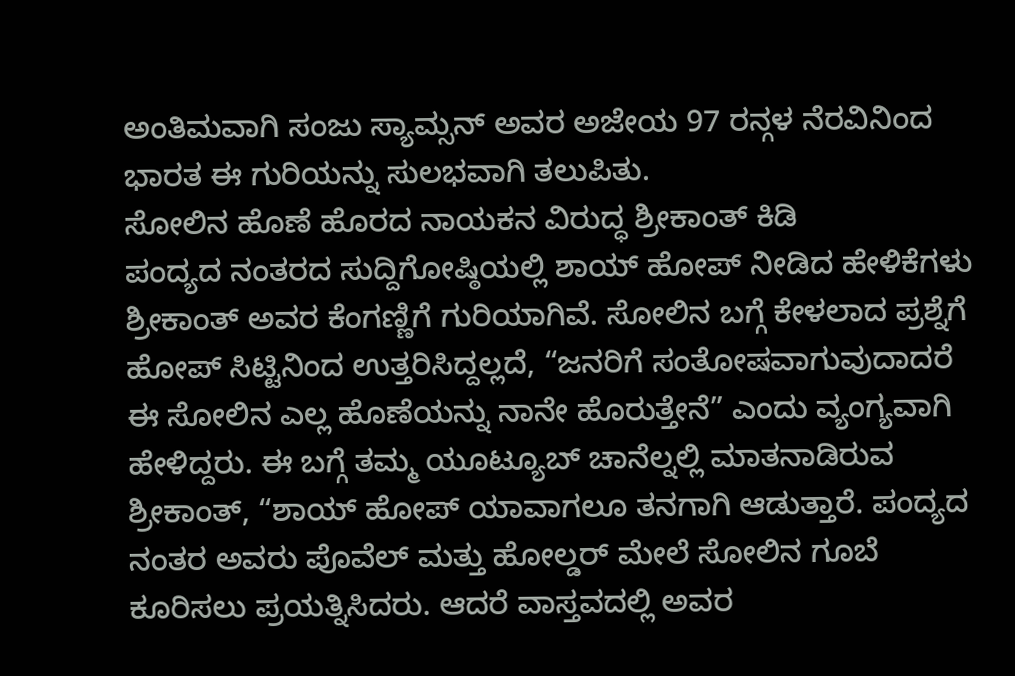ಅಂತಿಮವಾಗಿ ಸಂಜು ಸ್ಯಾಮ್ಸನ್ ಅವರ ಅಜೇಯ 97 ರನ್ಗಳ ನೆರವಿನಿಂದ ಭಾರತ ಈ ಗುರಿಯನ್ನು ಸುಲಭವಾಗಿ ತಲುಪಿತು.
ಸೋಲಿನ ಹೊಣೆ ಹೊರದ ನಾಯಕನ ವಿರುದ್ಧ ಶ್ರೀಕಾಂತ್ ಕಿಡಿ
ಪಂದ್ಯದ ನಂತರದ ಸುದ್ದಿಗೋಷ್ಠಿಯಲ್ಲಿ ಶಾಯ್ ಹೋಪ್ ನೀಡಿದ ಹೇಳಿಕೆಗಳು ಶ್ರೀಕಾಂತ್ ಅವರ ಕೆಂಗಣ್ಣಿಗೆ ಗುರಿಯಾಗಿವೆ. ಸೋಲಿನ ಬಗ್ಗೆ ಕೇಳಲಾದ ಪ್ರಶ್ನೆಗೆ ಹೋಪ್ ಸಿಟ್ಟಿನಿಂದ ಉತ್ತರಿಸಿದ್ದಲ್ಲದೆ, “ಜನರಿಗೆ ಸಂತೋಷವಾಗುವುದಾದರೆ ಈ ಸೋಲಿನ ಎಲ್ಲ ಹೊಣೆಯನ್ನು ನಾನೇ ಹೊರುತ್ತೇನೆ” ಎಂದು ವ್ಯಂಗ್ಯವಾಗಿ ಹೇಳಿದ್ದರು. ಈ ಬಗ್ಗೆ ತಮ್ಮ ಯೂಟ್ಯೂಬ್ ಚಾನೆಲ್ನಲ್ಲಿ ಮಾತನಾಡಿರುವ ಶ್ರೀಕಾಂತ್, “ಶಾಯ್ ಹೋಪ್ ಯಾವಾಗಲೂ ತನಗಾಗಿ ಆಡುತ್ತಾರೆ. ಪಂದ್ಯದ ನಂತರ ಅವರು ಪೊವೆಲ್ ಮತ್ತು ಹೋಲ್ಡರ್ ಮೇಲೆ ಸೋಲಿನ ಗೂಬೆ ಕೂರಿಸಲು ಪ್ರಯತ್ನಿಸಿದರು. ಆದರೆ ವಾಸ್ತವದಲ್ಲಿ ಅವರ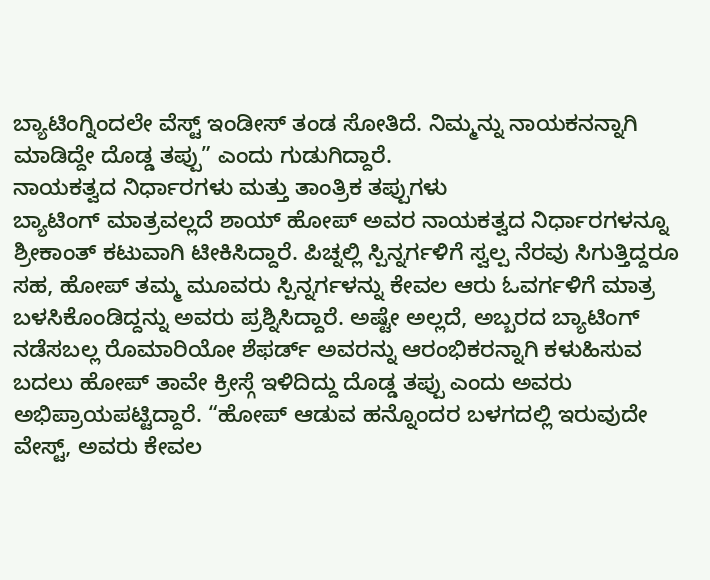ಬ್ಯಾಟಿಂಗ್ನಿಂದಲೇ ವೆಸ್ಟ್ ಇಂಡೀಸ್ ತಂಡ ಸೋತಿದೆ. ನಿಮ್ಮನ್ನು ನಾಯಕನನ್ನಾಗಿ ಮಾಡಿದ್ದೇ ದೊಡ್ಡ ತಪ್ಪು” ಎಂದು ಗುಡುಗಿದ್ದಾರೆ.
ನಾಯಕತ್ವದ ನಿರ್ಧಾರಗಳು ಮತ್ತು ತಾಂತ್ರಿಕ ತಪ್ಪುಗಳು
ಬ್ಯಾಟಿಂಗ್ ಮಾತ್ರವಲ್ಲದೆ ಶಾಯ್ ಹೋಪ್ ಅವರ ನಾಯಕತ್ವದ ನಿರ್ಧಾರಗಳನ್ನೂ ಶ್ರೀಕಾಂತ್ ಕಟುವಾಗಿ ಟೀಕಿಸಿದ್ದಾರೆ. ಪಿಚ್ನಲ್ಲಿ ಸ್ಪಿನ್ನರ್ಗಳಿಗೆ ಸ್ವಲ್ಪ ನೆರವು ಸಿಗುತ್ತಿದ್ದರೂ ಸಹ, ಹೋಪ್ ತಮ್ಮ ಮೂವರು ಸ್ಪಿನ್ನರ್ಗಳನ್ನು ಕೇವಲ ಆರು ಓವರ್ಗಳಿಗೆ ಮಾತ್ರ ಬಳಸಿಕೊಂಡಿದ್ದನ್ನು ಅವರು ಪ್ರಶ್ನಿಸಿದ್ದಾರೆ. ಅಷ್ಟೇ ಅಲ್ಲದೆ, ಅಬ್ಬರದ ಬ್ಯಾಟಿಂಗ್ ನಡೆಸಬಲ್ಲ ರೊಮಾರಿಯೋ ಶೆಫರ್ಡ್ ಅವರನ್ನು ಆರಂಭಿಕರನ್ನಾಗಿ ಕಳುಹಿಸುವ ಬದಲು ಹೋಪ್ ತಾವೇ ಕ್ರೀಸ್ಗೆ ಇಳಿದಿದ್ದು ದೊಡ್ಡ ತಪ್ಪು ಎಂದು ಅವರು ಅಭಿಪ್ರಾಯಪಟ್ಟಿದ್ದಾರೆ. “ಹೋಪ್ ಆಡುವ ಹನ್ನೊಂದರ ಬಳಗದಲ್ಲಿ ಇರುವುದೇ ವೇಸ್ಟ್, ಅವರು ಕೇವಲ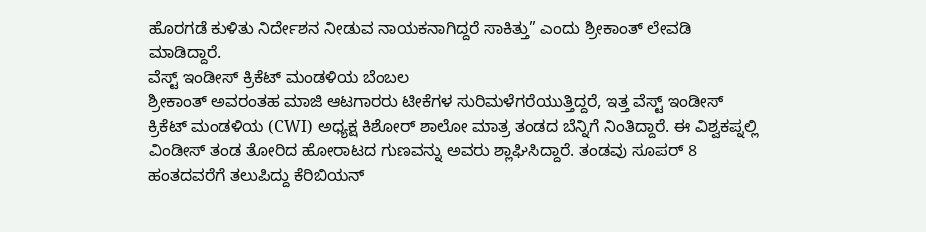ಹೊರಗಡೆ ಕುಳಿತು ನಿರ್ದೇಶನ ನೀಡುವ ನಾಯಕನಾಗಿದ್ದರೆ ಸಾಕಿತ್ತು” ಎಂದು ಶ್ರೀಕಾಂತ್ ಲೇವಡಿ ಮಾಡಿದ್ದಾರೆ.
ವೆಸ್ಟ್ ಇಂಡೀಸ್ ಕ್ರಿಕೆಟ್ ಮಂಡಳಿಯ ಬೆಂಬಲ
ಶ್ರೀಕಾಂತ್ ಅವರಂತಹ ಮಾಜಿ ಆಟಗಾರರು ಟೀಕೆಗಳ ಸುರಿಮಳೆಗರೆಯುತ್ತಿದ್ದರೆ, ಇತ್ತ ವೆಸ್ಟ್ ಇಂಡೀಸ್ ಕ್ರಿಕೆಟ್ ಮಂಡಳಿಯ (CWI) ಅಧ್ಯಕ್ಷ ಕಿಶೋರ್ ಶಾಲೋ ಮಾತ್ರ ತಂಡದ ಬೆನ್ನಿಗೆ ನಿಂತಿದ್ದಾರೆ. ಈ ವಿಶ್ವಕಪ್ನಲ್ಲಿ ವಿಂಡೀಸ್ ತಂಡ ತೋರಿದ ಹೋರಾಟದ ಗುಣವನ್ನು ಅವರು ಶ್ಲಾಘಿಸಿದ್ದಾರೆ. ತಂಡವು ಸೂಪರ್ 8 ಹಂತದವರೆಗೆ ತಲುಪಿದ್ದು ಕೆರಿಬಿಯನ್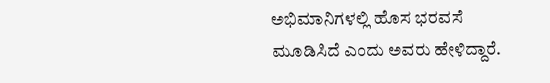ಅಭಿಮಾನಿಗಳಲ್ಲಿ ಹೊಸ ಭರವಸೆ ಮೂಡಿಸಿದೆ ಎಂದು ಅವರು ಹೇಳಿದ್ದಾರೆ.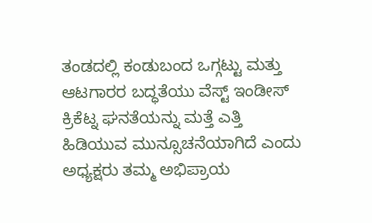ತಂಡದಲ್ಲಿ ಕಂಡುಬಂದ ಒಗ್ಗಟ್ಟು ಮತ್ತು ಆಟಗಾರರ ಬದ್ಧತೆಯು ವೆಸ್ಟ್ ಇಂಡೀಸ್ ಕ್ರಿಕೆಟ್ನ ಘನತೆಯನ್ನು ಮತ್ತೆ ಎತ್ತಿ ಹಿಡಿಯುವ ಮುನ್ಸೂಚನೆಯಾಗಿದೆ ಎಂದು ಅಧ್ಯಕ್ಷರು ತಮ್ಮ ಅಭಿಪ್ರಾಯ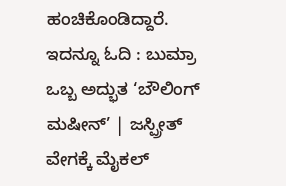ಹಂಚಿಕೊಂಡಿದ್ದಾರೆ.
ಇದನ್ನೂ ಓದಿ : ಬುಮ್ರಾ ಒಬ್ಬ ಅದ್ಭುತ ‘ಬೌಲಿಂಗ್ ಮಷೀನ್’ | ಜಸ್ಪ್ರೀತ್ ವೇಗಕ್ಕೆ ಮೈಕಲ್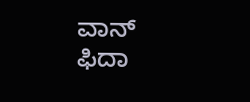ವಾನ್ ಫಿದಾ